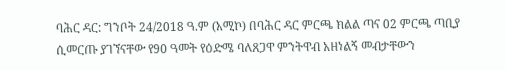ባሕር ዳር: ግንቦት 24/2018 ዓ.ም (አሚኮ) በባሕር ዳር ምርጫ ክልል ጣና 02 ምርጫ ጣቢያ ሲመርጡ ያገኘናቸው የ90 ዓመት የዕድሜ ባለጸጋዋ ምንትዋብ አዘነልኝ መብታቸውን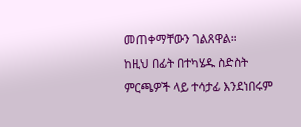መጠቀማቸውን ገልጸዋል።
ከዚህ በፊት በተካሄዱ ስድስት ምርጫዎች ላይ ተሳታፊ እንደነበሩም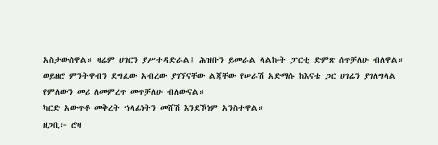አስታውሰዋል። ዛሬም ሀገርን ያሥተዳድራል፤ ሕዝቡን ይመራል ላልኩት ፓርቲ ድምጽ ሰጥቻለሁ ብለዋል።
ወይዘሮ ምንትዋብን ደግፈው አብረው ያገኘናቸው ልጃቸው የሠራሽ አድማሱ ከእናቴ ጋር ሀገሬን ያገለግላል የምለውን መሪ ለመምረጥ መጥቻለሁ ብለውናል።
ካርድ አውጥቶ መቅረት ኀላፊነትን መሸሽ እንደኾነም አንስተዋል።
ዘጋቢ፦ ሮዛ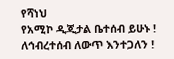የሻነህ
የአሚኮ ዲጂታል ቤተሰብ ይሁኑ !
ለኅብረተሰብ ለውጥ እንተጋለን !